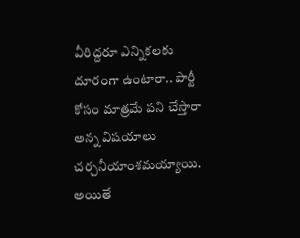వీరిద్దరూ ఎన్నికలకు దూరంగా ఉంటారా.. పార్టీ కోసం మాత్రమే పని చేస్తారా అన్న విషయాలు చర్చనీయాంశమయ్యాయి. అయితే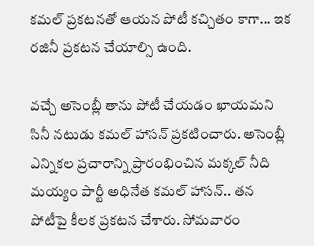కమల్ ప్రకటనతో ఆయన పోటీ కచ్చితం కాగా... ఇక రజినీ ప్రకటన చేయాల్సి ఉంది.

వచ్చే అసెంబ్లీ తాను పోటీ చేయడం ఖాయమని సినీ నటుడు కమల్ హాసన్ ప్రకటించారు. అసెంబ్లీ ఎన్నిక‌ల ప్రచారాన్ని ప్రారంభించిన మక్కల్ నీది మయ్యం పార్టీ అధినేత కమల్ హాసన్.. తన పోటీపై కీలక ప్రకటన చేశారు. సోమవారం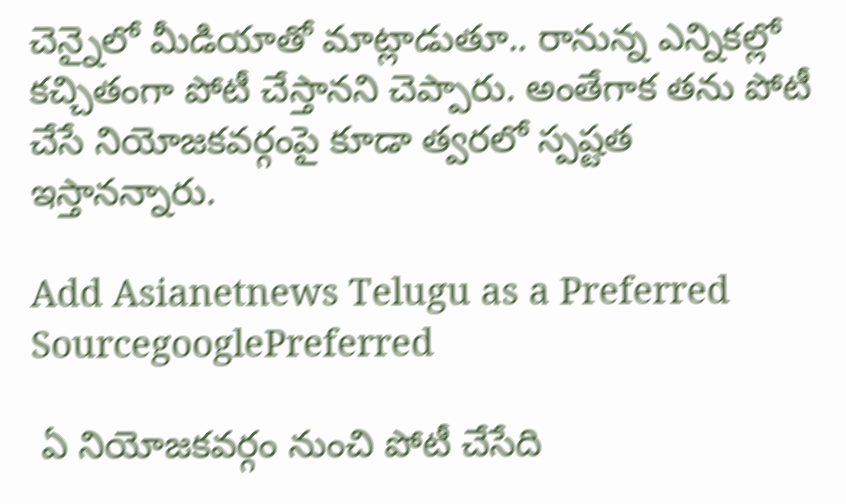చెన్నైలో మీడియాతో మాట్లాడుతూ.. రానున్న ఎన్నికల్లో కచ్చితంగా పోటీ చేస్తానని చెప్పారు. అంతేగాక తను పోటీ చేసే నియోజకవర్గంపై కూడా త్వరలో స్పష్టత ఇస్తానన్నారు.

Add Asianetnews Telugu as a Preferred SourcegooglePreferred

 ఏ నియోజ‌క‌వ‌ర్గం నుంచి పోటీ చేసేది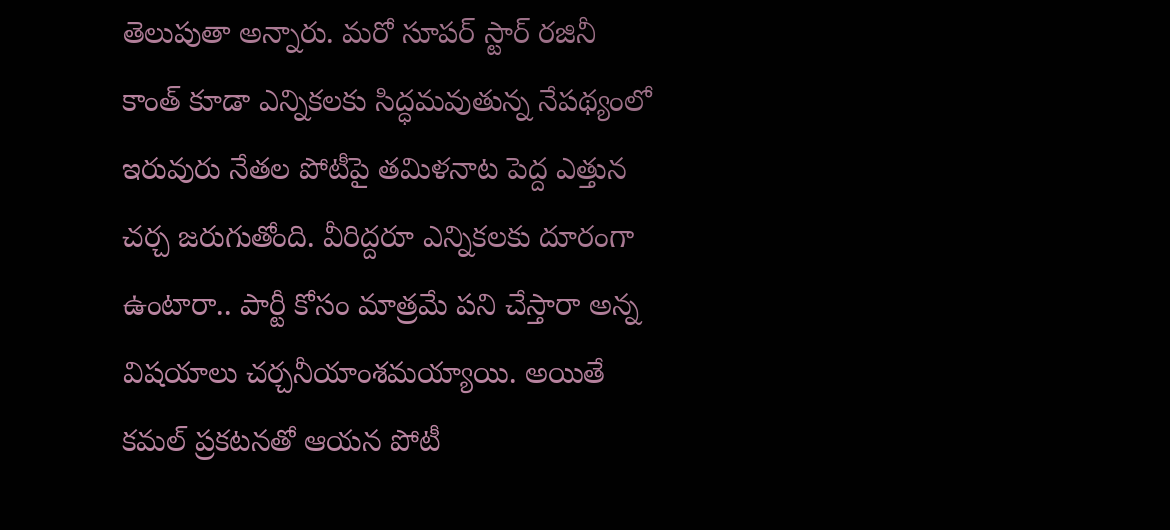తెలుపుతా అన్నారు. మరో సూపర్ స్టార్ రజినీ కాంత్ కూడా ఎన్నికలకు సిద్ధమవుతున్న నేపథ్యంలో ఇరువురు నేతల పోటీపై తమిళనాట పెద్ద ఎత్తున చర్చ జరుగుతోంది. వీరిద్దరూ ఎన్నికలకు దూరంగా ఉంటారా.. పార్టీ కోసం మాత్రమే పని చేస్తారా అన్న విషయాలు చర్చనీయాంశమయ్యాయి. అయితే కమల్ ప్రకటనతో ఆయన పోటీ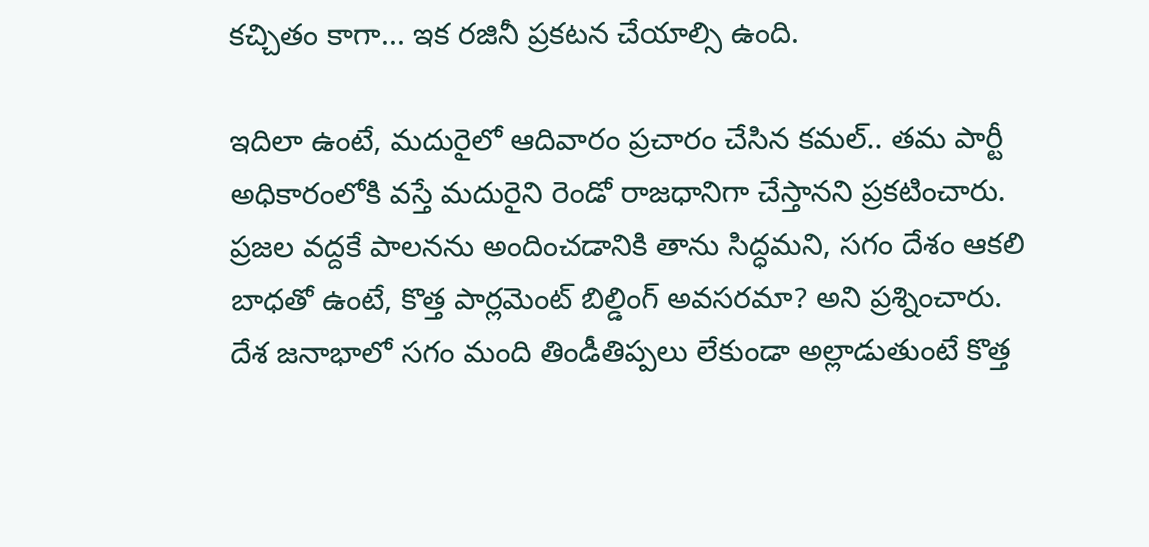కచ్చితం కాగా... ఇక రజినీ ప్రకటన చేయాల్సి ఉంది.

ఇదిలా ఉంటే, మదురైలో ఆదివారం ప్రచారం చేసిన కమల్.. తమ పార్టీ అధికారంలోకి వస్తే మదురైని రెండో రాజధానిగా చేస్తానని ప్రకటించారు. ప్రజల వద్దకే పాలనను అందించడానికి తాను సిద్ధమని, సగం దేశం ఆక‌లి బాధ‌తో ఉంటే, కొత్త పార్లమెంట్ బిల్డింగ్ అవ‌స‌ర‌మా? అని ప్రశ్నించారు. దేశ జనాభాలో సగం మంది తిండీతిప్పలు లేకుండా అల్లాడుతుంటే కొత్త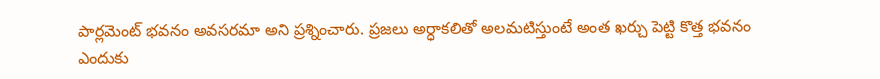పార్లమెంట్ భవనం అవసరమా అని ప్రశ్నించారు. ప్రజలు అర్ధాకలితో అలమటిస్తుంటే అంత ఖర్చు పెట్టి కొత్త భవనం ఎందుకు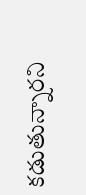కడుతున్నారని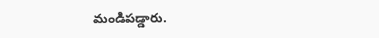మండిపడ్డారు.